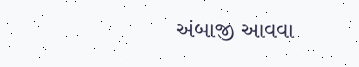અંબાજી આવવા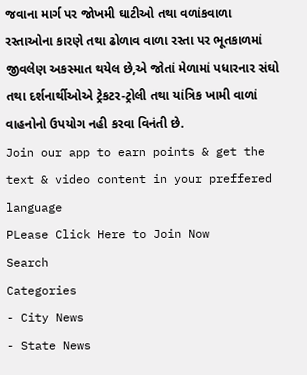જવાના માર્ગ પર જોખમી ઘાટીઓ તથા વળાંકવાળા રસ્તાઓના કારણે તથા ઢોળાવ વાળા રસ્તા પર ભૂતકાળમાં જીવલેણ અકસ્માત થયેલ છે,એ જોતાં મેળામાં પધારનાર સંઘો તથા દર્શનાર્થીઓએ ટ્રેકટર-ટ્રોલી તથા યાંત્રિક ખામી વાળાં વાહનોનો ઉપયોગ નહી કરવા વિનંતી છે.
Join our app to earn points & get the text & video content in your preffered language
PLease Click Here to Join Now
Search
Categories
- City News
- State News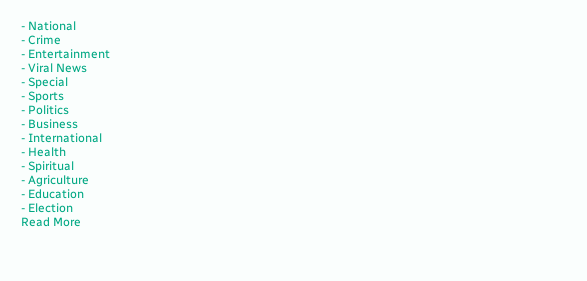- National
- Crime
- Entertainment
- Viral News
- Special
- Sports
- Politics
- Business
- International
- Health
- Spiritual
- Agriculture
- Education
- Election
Read More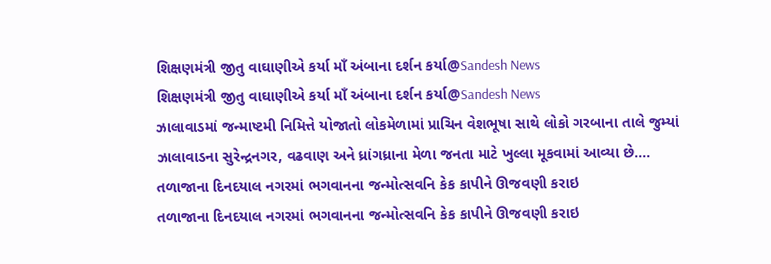શિક્ષણમંત્રી જીતુ વાઘાણીએ કર્યા માઁ અંબાના દર્શન કર્યા@Sandesh News
શિક્ષણમંત્રી જીતુ વાઘાણીએ કર્યા માઁ અંબાના દર્શન કર્યા@Sandesh News
ઝાલાવાડમાં જન્માષ્ટમી નિમિત્તે યોજાતો લોકમેળામાં પ્રાચિન વેશભૂષા સાથે લોકો ગરબાના તાલે જુમ્યાં
ઝાલાવાડના સુરેન્દ્રનગર, વઢવાણ અને ધ્રાંગધ્રાના મેળા જનતા માટે ખુલ્લા મૂકવામાં આવ્યા છે....
તળાજાના દિનદયાલ નગરમાં ભગવાનના જન્મોત્સવનિ કેક કાપીને ઊજવણી કરાઇ
તળાજાના દિનદયાલ નગરમાં ભગવાનના જન્મોત્સવનિ કેક કાપીને ઊજવણી કરાઇ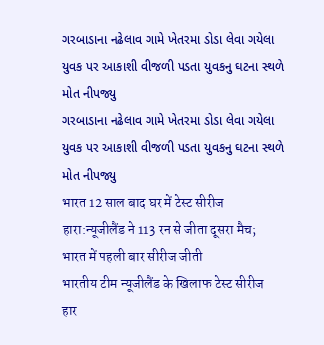ગરબાડાના નઢેલાવ ગામે ખેતરમા ડોડા લેવા ગયેલા યુવક પર આકાશી વીજળી પડતા યુવકનુ ઘટના સ્થળે મોત નીપજ્યુ
ગરબાડાના નઢેલાવ ગામે ખેતરમા ડોડા લેવા ગયેલા યુવક પર આકાશી વીજળી પડતા યુવકનુ ઘટના સ્થળે મોત નીપજ્યુ
भारत 12 साल बाद घर में टेस्ट सीरीज हारा:न्यूजीलैंड ने 113 रन से जीता दूसरा मैच; भारत में पहली बार सीरीज जीती
भारतीय टीम न्यूजीलैंड के खिलाफ टेस्ट सीरीज हार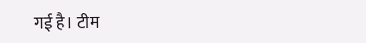गई है। टीम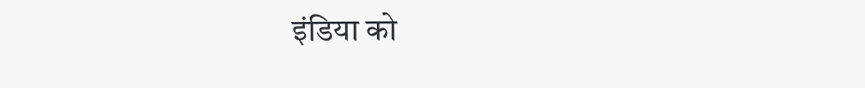इंडिया को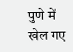पुणे में खेल गए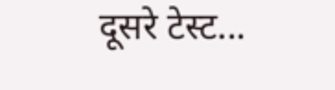दूसरे टेस्ट...